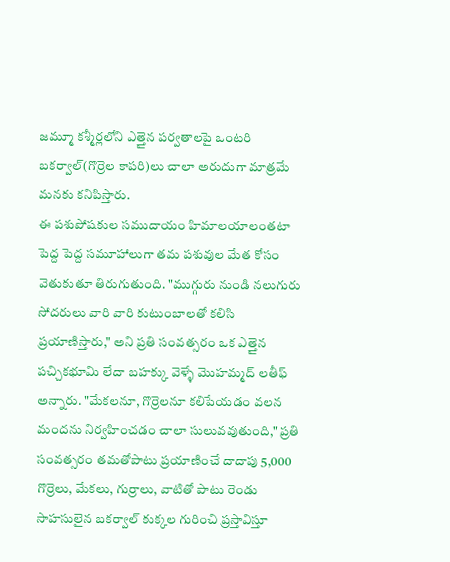జమ్మూ కశ్మీర్లలోని ఎత్తైన పర్వతాలపై ఒంటరి బకర్వాల్(గొర్రెల కాపరి)లు చాలా అరుదుగా మాత్రమే మనకు కనిపిస్తారు.
ఈ పశుపోషకుల సముదాయం హిమాలయాలంతటా పెద్ద పెద్ద సమూహాలుగా తమ పశువుల మేత కోసం వెతుకుతూ తిరుగుతుంది. "ముగ్గురు నుండి నలుగురు సోదరులు వారి వారి కుటుంబాలతో కలిసి ప్రయాణిస్తారు," అని ప్రతి సంవత్సరం ఒక ఎత్తైన పచ్చికభూమి లేదా బహక్కు వెళ్ళే మొహమ్మద్ లతీఫ్ అన్నారు. "మేకలనూ, గొర్రెలనూ కలిపేయడం వలన మందను నిర్వహించడం చాలా సులువవుతుంది," ప్రతి సంవత్సరం తమతోపాటు ప్రయాణించే దాదాపు 5,000 గొర్రెలు, మేకలు, గుర్రాలు, వాటితో పాటు రెండు సాహసులైన బకర్వాల్ కుక్కల గురించి ప్రస్తావిస్తూ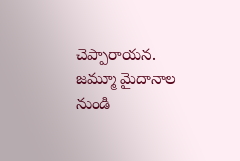చెప్పారాయన.
జమ్మూ మైదానాల నుండి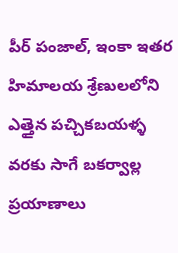పీర్ పంజాల్, ఇంకా ఇతర హిమాలయ శ్రేణులలోని ఎత్తైన పచ్చికబయళ్ళ వరకు సాగే బకర్వాల్ల ప్రయాణాలు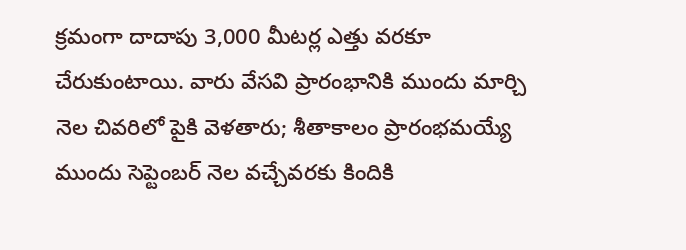క్రమంగా దాదాపు 3,000 మీటర్ల ఎత్తు వరకూ చేరుకుంటాయి. వారు వేసవి ప్రారంభానికి ముందు మార్చి నెల చివరిలో పైకి వెళతారు; శీతాకాలం ప్రారంభమయ్యే ముందు సెప్టెంబర్ నెల వచ్చేవరకు కిందికి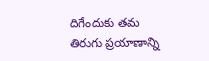దిగేందుకు తమ తిరుగు ప్రయాణాన్ని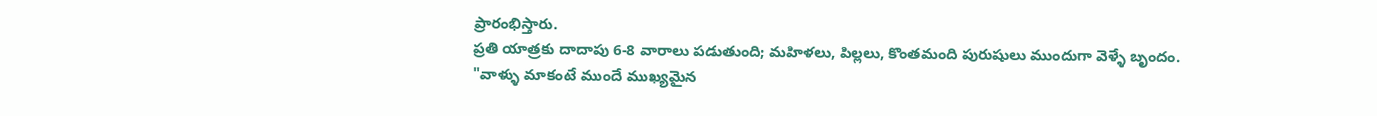ప్రారంభిస్తారు.
ప్రతి యాత్రకు దాదాపు 6-8 వారాలు పడుతుంది; మహిళలు, పిల్లలు, కొంతమంది పురుషులు ముందుగా వెళ్ళే బృందం. "వాళ్ళు మాకంటే ముందే ముఖ్యమైన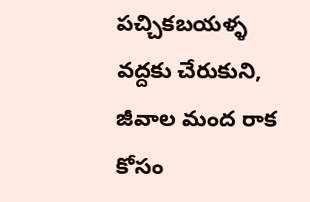పచ్చికబయళ్ళ వద్దకు చేరుకుని, జీవాల మంద రాక కోసం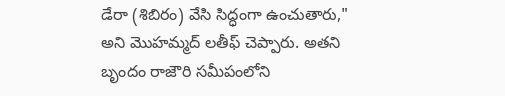డేరా (శిబిరం) వేసి సిద్ధంగా ఉంచుతారు," అని మొహమ్మద్ లతీఫ్ చెప్పారు. అతని బృందం రాజౌరి సమీపంలోని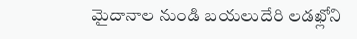మైదానాల నుండి బయలుదేరి లడఖ్లోని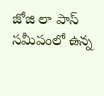జోజి లా పాస్ సమీపంలో ఉన్న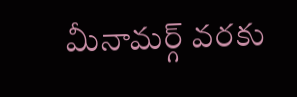మీనామర్గ్ వరకు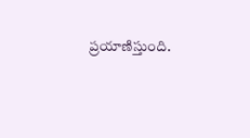ప్రయాణిస్తుంది.